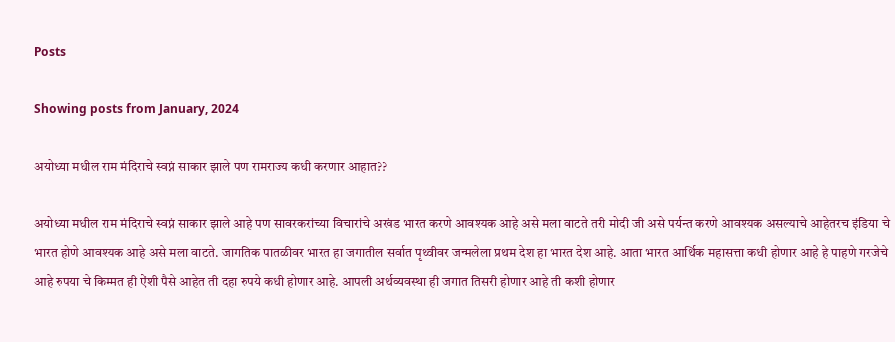Posts

Showing posts from January, 2024

अयोध्या मधील राम मंदिराचे स्वप्नं साकार झाले पण रामराज्य कधी करणार आहात??

अयोध्या मधील राम मंदिराचे स्वप्नं साकार झाले आहे पण सावरकरांच्या विचारांचे अखंड भारत करणे आवश्यक आहे असे मला वाटते तरी मोदी जी असे पर्यन्त करणे आवश्यक असल्याचे आहेतरच इंडिया चे भारत होणे आवश्यक आहे असे मला वाटते. जागतिक पातळीवर भारत हा जगातील सर्वात पृथ्वीवर जन्मलेला प्रथम देश हा भारत देश आहे. आता भारत आर्थिक महासत्ता कधी होणार आहे हे पाहणे गरजेचे आहे रुपया चे किम्मत ही ऐंशी पैसे आहेत ती दहा रुपये कधी होणार आहे. आपली अर्थव्यवस्था ही जगात तिसरी होणार आहे ती कशी होणार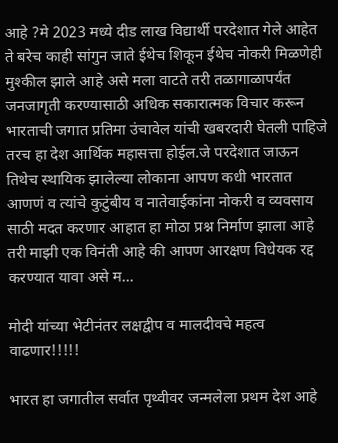आहे ?मे 2023 मध्ये दीड लाख विद्यार्थी परदेशात गेले आहेत ते बरेच काही सांगुन जाते ईथेच शिकून ईथेच नोकरी मिळणेही मुश्कील झाले आहे असे मला वाटते तरी तळागाळापर्यंत जनजागृती करण्यासाठी अधिक सकारात्मक विचार करून भारताची जगात प्रतिमा उंचावेल यांची खबरदारी घेतली पाहिजे तरच हा देश आर्थिक महासत्ता होईल.जे परदेशात जाऊन तिथेच स्थायिक झालेल्या लोकाना आपण कधी भारतात आणणं व त्यांचे कुटुंबीय व नातेवाईकांना नोकरी व व्यवसाय साठी मदत करणार आहात हा मोठा प्रश्न निर्माण झाला आहे तरी माझी एक विनंती आहे की आपण आरक्षण विधेयक रद्द करण्यात यावा असे म...

मोदी यांच्या भेटीनंतर लक्षद्वीप व मालदीवचे महत्व वाढणार!!!!!

भारत हा जगातील सर्वात पृथ्वीवर जन्मलेला प्रथम देश आहे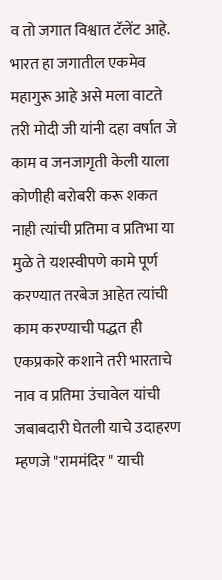व तो जगात विश्वात टॅलेंट आहे. भारत हा जगातील एकमेव महागुरू आहे असे मला वाटते तरी मोदी जी यांनी दहा वर्षात जे काम व जनजागृती केली याला कोणीही बरोबरी करू शकत नाही त्यांची प्रतिमा व प्रतिभा या मुळे ते यशस्वीपणे कामे पूर्ण करण्यात तरबेज आहेत त्यांची काम करण्याची पद्धत ही एकप्रकारे कशाने तरी भारताचे नाव व प्रतिमा उंचावेल यांची जबाबदारी घेतली याचे उदाहरण म्हणजे "राममंदिर " याची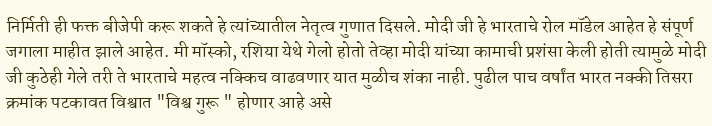निर्मिती ही फक्त बीजेपी करू शकते हे त्यांच्यातील नेतृत्व गुणात दिसले. मोदी जी हे भारताचे रोल मॉडेल आहेत हे संपूर्ण जगाला माहीत झाले आहेत. मी मॉस्को, रशिया येथे गेलो होतो तेव्हा मोदी यांच्या कामाची प्रशंसा केली होती त्यामुळे मोदी जी कुठेही गेले तरी ते भारताचे महत्व नक्किच वाढवणार यात मुळीच शंका नाही. पुढील पाच वर्षांत भारत नक्की तिसरा क्रमांक पटकावत विश्वात "विश्व गुरू " होणार आहे असे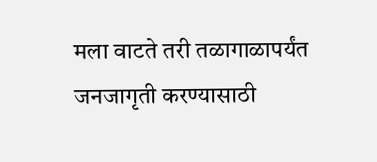मला वाटते तरी तळागाळापर्यंत जनजागृती करण्यासाठी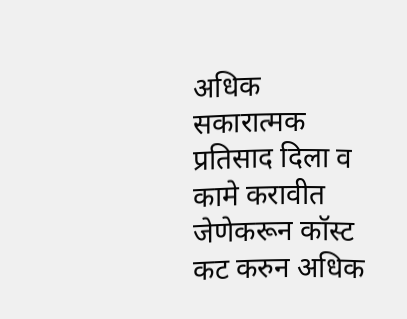अधिक सकारात्मक प्रतिसाद दिला व कामे करावीत जेणेकरून कॉस्ट कट करुन अधिक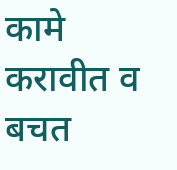कामे करावीत व बचत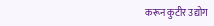करून कुटीर उद्योग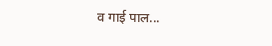व गाई पाल...